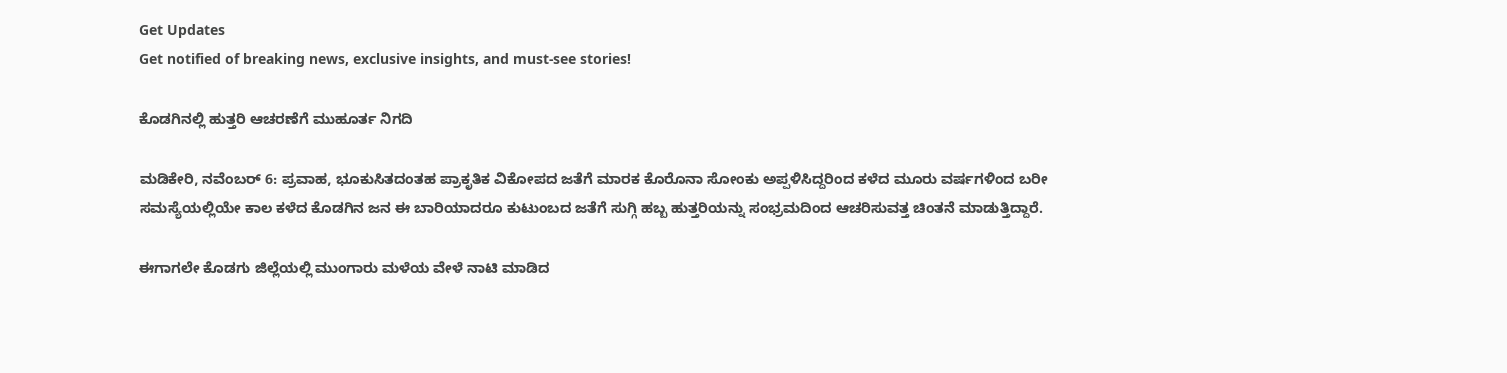Get Updates
Get notified of breaking news, exclusive insights, and must-see stories!

ಕೊಡಗಿನಲ್ಲಿ ಹುತ್ತರಿ ಆಚರಣೆಗೆ ಮುಹೂರ್ತ ನಿಗದಿ

ಮಡಿಕೇರಿ, ನವೆಂಬರ್ 6: ಪ್ರವಾಹ, ಭೂಕುಸಿತದಂತಹ ಪ್ರಾಕೃತಿಕ ವಿಕೋಪದ ಜತೆಗೆ ಮಾರಕ ಕೊರೊನಾ ಸೋಂಕು ಅಪ್ಪಳಿಸಿದ್ದರಿಂದ ಕಳೆದ ಮೂರು ವರ್ಷಗಳಿಂದ ಬರೀ ಸಮಸ್ಯೆಯಲ್ಲಿಯೇ ಕಾಲ ಕಳೆದ ಕೊಡಗಿನ ಜನ ಈ ಬಾರಿಯಾದರೂ ಕುಟುಂಬದ ಜತೆಗೆ ಸುಗ್ಗಿ ಹಬ್ಬ ಹುತ್ತರಿಯನ್ನು ಸಂಭ್ರಮದಿಂದ ಆಚರಿಸುವತ್ತ ಚಿಂತನೆ ಮಾಡುತ್ತಿದ್ದಾರೆ.

ಈಗಾಗಲೇ ಕೊಡಗು ಜಿಲ್ಲೆಯಲ್ಲಿ ಮುಂಗಾರು ಮಳೆಯ ವೇಳೆ ನಾಟಿ ಮಾಡಿದ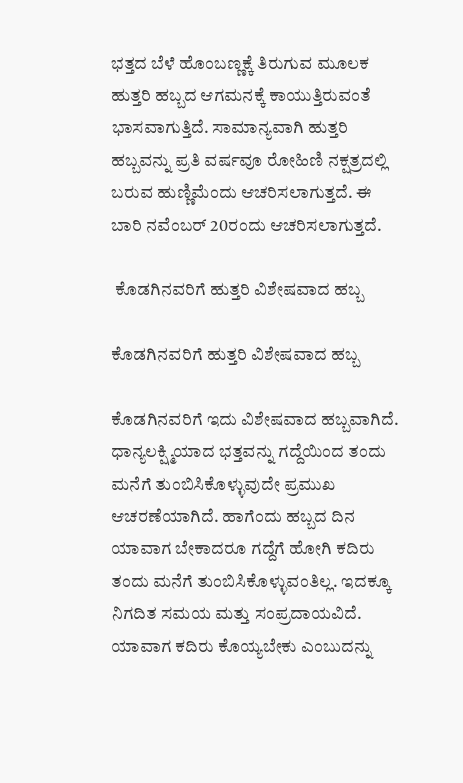ಭತ್ತದ ಬೆಳೆ ಹೊಂಬಣ್ಣಕ್ಕೆ ತಿರುಗುವ ಮೂಲಕ ಹುತ್ತರಿ ಹಬ್ಬದ ಆಗಮನಕ್ಕೆ ಕಾಯುತ್ತಿರುವಂತೆ ಭಾಸವಾಗುತ್ತಿದೆ. ಸಾಮಾನ್ಯವಾಗಿ ಹುತ್ತರಿ ಹಬ್ಬವನ್ನು ಪ್ರತಿ ವರ್ಷವೂ ರೋಹಿಣಿ ನಕ್ಷತ್ರದಲ್ಲಿ ಬರುವ ಹುಣ್ಣಿಮೆಂದು ಆಚರಿಸಲಾಗುತ್ತದೆ. ಈ ಬಾರಿ ನವೆಂಬರ್ 20ರಂದು ಆಚರಿಸಲಾಗುತ್ತದೆ.

 ಕೊಡಗಿನವರಿಗೆ ಹುತ್ತರಿ ವಿಶೇಷವಾದ ಹಬ್ಬ

ಕೊಡಗಿನವರಿಗೆ ಹುತ್ತರಿ ವಿಶೇಷವಾದ ಹಬ್ಬ

ಕೊಡಗಿನವರಿಗೆ ಇದು ವಿಶೇಷವಾದ ಹಬ್ಬವಾಗಿದೆ. ಧಾನ್ಯಲಕ್ಷ್ಮಿಯಾದ ಭತ್ತವನ್ನು ಗದ್ದೆಯಿಂದ ತಂದು ಮನೆಗೆ ತುಂಬಿಸಿಕೊಳ್ಳುವುದೇ ಪ್ರಮುಖ ಆಚರಣೆಯಾಗಿದೆ. ಹಾಗೆಂದು ಹಬ್ಬದ ದಿನ ಯಾವಾಗ ಬೇಕಾದರೂ ಗದ್ದೆಗೆ ಹೋಗಿ ಕದಿರು ತಂದು ಮನೆಗೆ ತುಂಬಿಸಿಕೊಳ್ಳುವಂತಿಲ್ಲ. ಇದಕ್ಕೂ ನಿಗದಿತ ಸಮಯ ಮತ್ತು ಸಂಪ್ರದಾಯವಿದೆ. ಯಾವಾಗ ಕದಿರು ಕೊಯ್ಯಬೇಕು ಎಂಬುದನ್ನು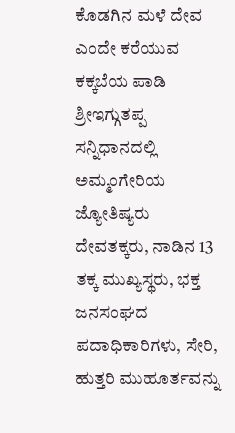ಕೊಡಗಿನ ಮಳೆ ದೇವ ಎಂದೇ ಕರೆಯುವ ಕಕ್ಕಬೆಯ ಪಾಡಿ ಶ್ರೀಇಗ್ಗುತಪ್ಪ ಸನ್ನಿಧಾನದಲ್ಲಿ ಅಮ್ಮಂಗೇರಿಯ ಜ್ಯೋತಿಷ್ಯರು ದೇವತಕ್ಕರು, ನಾಡಿನ 13 ತಕ್ಕ ಮುಖ್ಯಸ್ಥರು, ಭಕ್ತ ಜನಸಂಘದ ಪದಾಧಿಕಾರಿಗಳು, ಸೇರಿ, ಹುತ್ತರಿ ಮುಹೂರ್ತವನ್ನು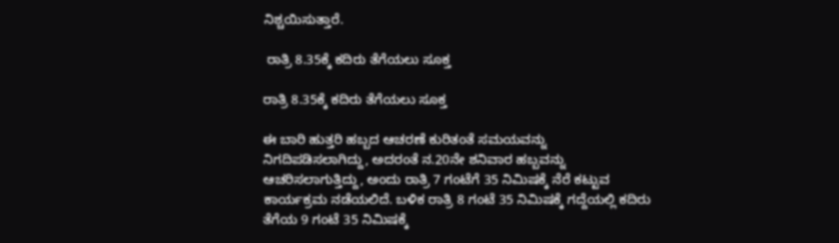ನಿಶ್ಚಯಿಸುತ್ತಾರೆ.

 ರಾತ್ರಿ 8.35ಕ್ಕೆ ಕದಿರು ತೆಗೆಯಲು ಸೂಕ್ತ

ರಾತ್ರಿ 8.35ಕ್ಕೆ ಕದಿರು ತೆಗೆಯಲು ಸೂಕ್ತ

ಈ ಬಾರಿ ಹುತ್ತರಿ ಹಬ್ಬದ ಆಚರಣೆ ಕುರಿತಂತೆ ಸಮಯವನ್ನು ನಿಗದಿಪಡಿಸಲಾಗಿದ್ದು, ಅದರಂತೆ ನ.20ನೇ ಶನಿವಾರ ಹಬ್ಬವನ್ನು ಆಚರಿಸಲಾಗುತ್ತಿದ್ದು, ಅಂದು ರಾತ್ರಿ 7 ಗಂಟೆಗೆ 35 ನಿಮಿಷಕ್ಕೆ ನೆರೆ ಕಟ್ಟುವ ಕಾರ್ಯಕ್ರಮ ನಡೆಯಲಿದೆ. ಬಳಿಕ ರಾತ್ರಿ 8 ಗಂಟೆ 35 ನಿಮಿಷಕ್ಕೆ ಗದ್ದೆಯಲ್ಲಿ ಕದಿರು ತೆಗೆಯ 9 ಗಂಟೆ 35 ನಿಮಿಷಕ್ಕೆ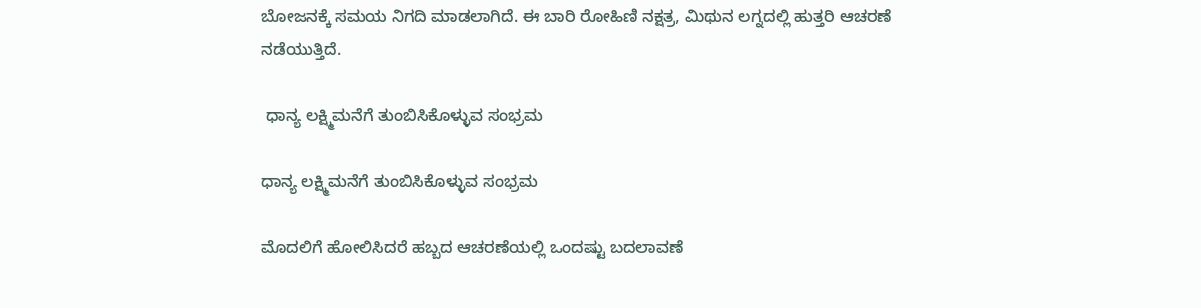ಬೋಜನಕ್ಕೆ ಸಮಯ ನಿಗದಿ ಮಾಡಲಾಗಿದೆ. ಈ ಬಾರಿ ರೋಹಿಣಿ ನಕ್ಷತ್ರ, ಮಿಥುನ ಲಗ್ನದಲ್ಲಿ ಹುತ್ತರಿ ಆಚರಣೆ ನಡೆಯುತ್ತಿದೆ.

 ಧಾನ್ಯ ಲಕ್ಷ್ಮಿಮನೆಗೆ ತುಂಬಿಸಿಕೊಳ್ಳುವ ಸಂಭ್ರಮ

ಧಾನ್ಯ ಲಕ್ಷ್ಮಿಮನೆಗೆ ತುಂಬಿಸಿಕೊಳ್ಳುವ ಸಂಭ್ರಮ

ಮೊದಲಿಗೆ ಹೋಲಿಸಿದರೆ ಹಬ್ಬದ ಆಚರಣೆಯಲ್ಲಿ ಒಂದಷ್ಟು ಬದಲಾವಣೆ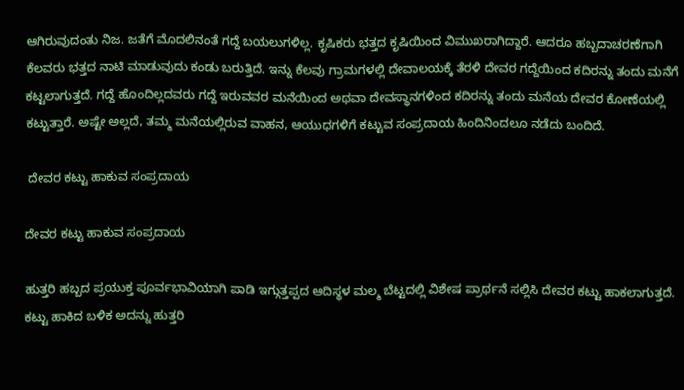ಆಗಿರುವುದಂತು ನಿಜ. ಜತೆಗೆ ಮೊದಲಿನಂತೆ ಗದ್ದೆ ಬಯಲುಗಳಿಲ್ಲ. ಕೃಷಿಕರು ಭತ್ತದ ಕೃಷಿಯಿಂದ ವಿಮುಖರಾಗಿದ್ದಾರೆ. ಆದರೂ ಹಬ್ಬದಾಚರಣೆಗಾಗಿ ಕೆಲವರು ಭತ್ತದ ನಾಟಿ ಮಾಡುವುದು ಕಂಡು ಬರುತ್ತಿದೆ. ಇನ್ನು ಕೆಲವು ಗ್ರಾಮಗಳಲ್ಲಿ ದೇವಾಲಯಕ್ಕೆ ತೆರಳಿ ದೇವರ ಗದ್ದೆಯಿಂದ ಕದಿರನ್ನು ತಂದು ಮನೆಗೆ ಕಟ್ಟಲಾಗುತ್ತದೆ. ಗದ್ದೆ ಹೊಂದಿಲ್ಲದವರು ಗದ್ದೆ ಇರುವವರ ಮನೆಯಿಂದ ಅಥವಾ ದೇವಸ್ಥಾನಗಳಿಂದ ಕದಿರನ್ನು ತಂದು ಮನೆಯ ದೇವರ ಕೋಣೆಯಲ್ಲಿ ಕಟ್ಟುತ್ತಾರೆ. ಅಷ್ಟೇ ಅಲ್ಲದೆ, ತಮ್ಮ ಮನೆಯಲ್ಲಿರುವ ವಾಹನ, ಆಯುಧಗಳಿಗೆ ಕಟ್ಟುವ ಸಂಪ್ರದಾಯ ಹಿಂದಿನಿಂದಲೂ ನಡೆದು ಬಂದಿದೆ.

 ದೇವರ ಕಟ್ಟು ಹಾಕುವ ಸಂಪ್ರದಾಯ

ದೇವರ ಕಟ್ಟು ಹಾಕುವ ಸಂಪ್ರದಾಯ

ಹುತ್ತರಿ ಹಬ್ಬದ ಪ್ರಯುಕ್ತ ಪೂರ್ವಭಾವಿಯಾಗಿ ಪಾಡಿ ಇಗ್ಗುತ್ತಪ್ಪದ ಆದಿಸ್ಥಳ ಮಲ್ಮ ಬೆಟ್ಟದಲ್ಲಿ ವಿಶೇಷ ಪ್ರಾರ್ಥನೆ ಸಲ್ಲಿಸಿ ದೇವರ ಕಟ್ಟು ಹಾಕಲಾಗುತ್ತದೆ. ಕಟ್ಟು ಹಾಕಿದ ಬಳಿಕ ಅದನ್ನು ಹುತ್ತರಿ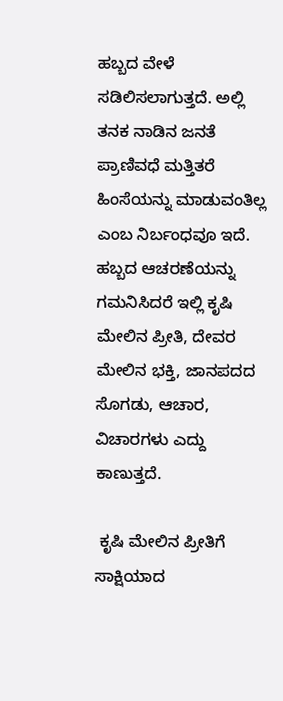ಹಬ್ಬದ ವೇಳೆ ಸಡಿಲಿಸಲಾಗುತ್ತದೆ. ಅಲ್ಲಿ ತನಕ ನಾಡಿನ ಜನತೆ ಪ್ರಾಣಿವಧೆ ಮತ್ತಿತರೆ ಹಿಂಸೆಯನ್ನು ಮಾಡುವಂತಿಲ್ಲ ಎಂಬ ನಿರ್ಬಂಧವೂ ಇದೆ. ಹಬ್ಬದ ಆಚರಣೆಯನ್ನು ಗಮನಿಸಿದರೆ ಇಲ್ಲಿ ಕೃಷಿ ಮೇಲಿನ ಪ್ರೀತಿ, ದೇವರ ಮೇಲಿನ ಭಕ್ತಿ, ಜಾನಪದದ ಸೊಗಡು, ಆಚಾರ, ವಿಚಾರಗಳು ಎದ್ದು ಕಾಣುತ್ತದೆ.

 ಕೃಷಿ ಮೇಲಿನ ಪ್ರೀತಿಗೆ ಸಾಕ್ಷಿಯಾದ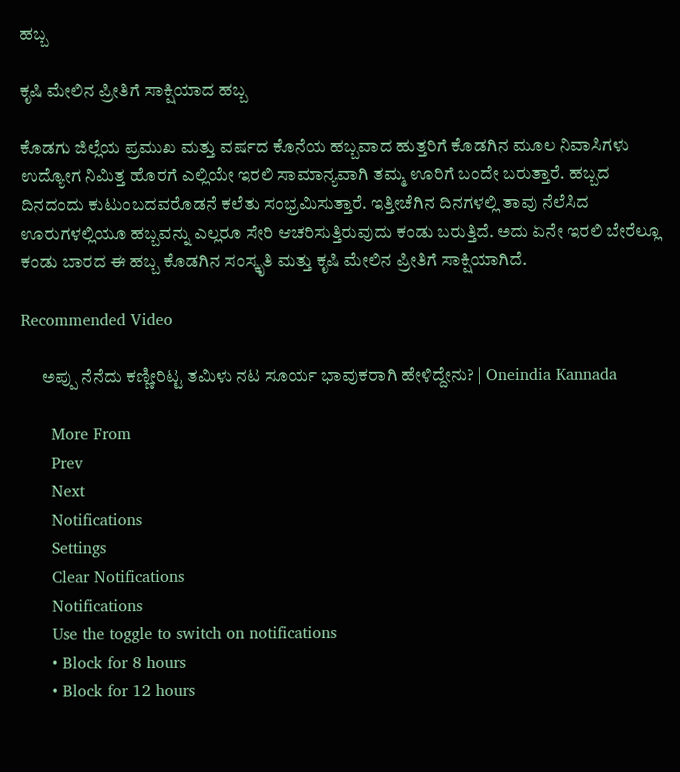ಹಬ್ಬ

ಕೃಷಿ ಮೇಲಿನ ಪ್ರೀತಿಗೆ ಸಾಕ್ಷಿಯಾದ ಹಬ್ಬ

ಕೊಡಗು ಜಿಲ್ಲೆಯ ಪ್ರಮುಖ ಮತ್ತು ವರ್ಷದ ಕೊನೆಯ ಹಬ್ಬವಾದ ಹುತ್ತರಿಗೆ ಕೊಡಗಿನ ಮೂಲ ನಿವಾಸಿಗಳು ಉದ್ಯೋಗ ನಿಮಿತ್ತ ಹೊರಗೆ ಎಲ್ಲಿಯೇ ಇರಲಿ ಸಾಮಾನ್ಯವಾಗಿ ತಮ್ಮ ಊರಿಗೆ ಬಂದೇ ಬರುತ್ತಾರೆ. ಹಬ್ಬದ ದಿನದಂದು ಕುಟುಂಬದವರೊಡನೆ ಕಲೆತು ಸಂಭ್ರಮಿಸುತ್ತಾರೆ. ಇತ್ತೀಚೆಗಿನ ದಿನಗಳಲ್ಲಿ ತಾವು ನೆಲೆಸಿದ ಊರುಗಳಲ್ಲಿಯೂ ಹಬ್ಬವನ್ನು ಎಲ್ಲರೂ ಸೇರಿ ಆಚರಿಸುತ್ತಿರುವುದು ಕಂಡು ಬರುತ್ತಿದೆ. ಅದು ಏನೇ ಇರಲಿ ಬೇರೆಲ್ಲೂ ಕಂಡು ಬಾರದ ಈ ಹಬ್ಬ ಕೊಡಗಿನ ಸಂಸ್ಕೃತಿ ಮತ್ತು ಕೃಷಿ ಮೇಲಿನ ಪ್ರೀತಿಗೆ ಸಾಕ್ಷಿಯಾಗಿದೆ.

Recommended Video

      ಅಪ್ಪು ನೆನೆದು ಕಣ್ಣೀರಿಟ್ಟ ತಮಿಳು ನಟ ಸೂರ್ಯ ಭಾವುಕರಾಗಿ ಹೇಳಿದ್ದೇನು? | Oneindia Kannada

      More From
      Prev
      Next
      Notifications
      Settings
      Clear Notifications
      Notifications
      Use the toggle to switch on notifications
      • Block for 8 hours
      • Block for 12 hours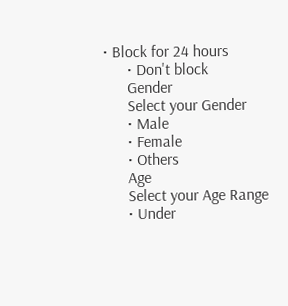• Block for 24 hours
      • Don't block
      Gender
      Select your Gender
      • Male
      • Female
      • Others
      Age
      Select your Age Range
      • Under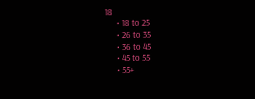18
      • 18 to 25
      • 26 to 35
      • 36 to 45
      • 45 to 55
      • 55+